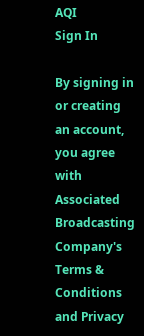AQI
Sign In

By signing in or creating an account, you agree with Associated Broadcasting Company's Terms & Conditions and Privacy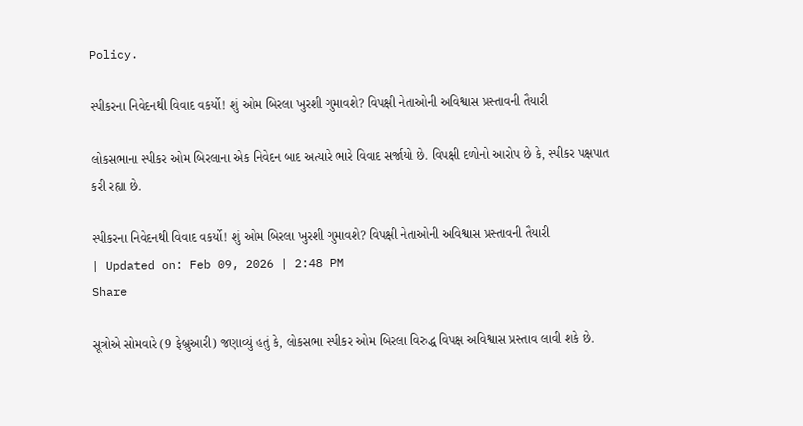Policy.

સ્પીકરના નિવેદનથી વિવાદ વકર્યો! શું ઓમ બિરલા ખુરશી ગુમાવશે? વિપક્ષી નેતાઓની અવિશ્વાસ પ્રસ્તાવની તૈયારી

લોકસભાના સ્પીકર ઓમ બિરલાના એક નિવેદન બાદ અત્યારે ભારે વિવાદ સર્જાયો છે. વિપક્ષી દળોનો આરોપ છે કે, સ્પીકર પક્ષપાત કરી રહ્યા છે.

સ્પીકરના નિવેદનથી વિવાદ વકર્યો! શું ઓમ બિરલા ખુરશી ગુમાવશે? વિપક્ષી નેતાઓની અવિશ્વાસ પ્રસ્તાવની તૈયારી
| Updated on: Feb 09, 2026 | 2:48 PM
Share

સૂત્રોએ સોમવારે (9 ફેબ્રુઆરી) જણાવ્યું હતું કે, લોકસભા સ્પીકર ઓમ બિરલા વિરુદ્ધ વિપક્ષ અવિશ્વાસ પ્રસ્તાવ લાવી શકે છે.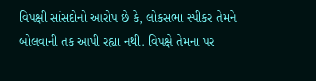વિપક્ષી સાંસદોનો આરોપ છે કે, લોકસભા સ્પીકર તેમને બોલવાની તક આપી રહ્યા નથી. વિપક્ષે તેમના પર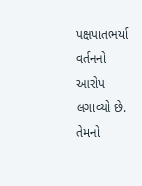પક્ષપાતભર્યા વર્તનનો આરોપ લગાવ્યો છે. તેમનો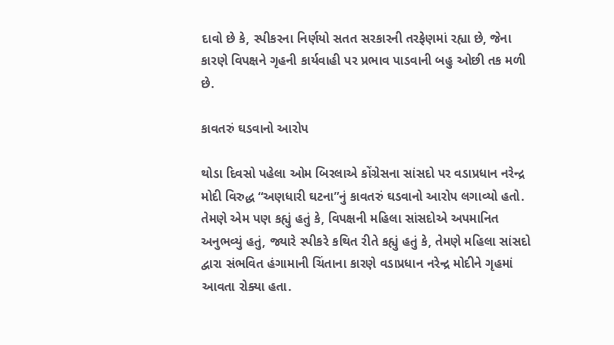દાવો છે કે, સ્પીકરના નિર્ણયો સતત સરકારની તરફેણમાં રહ્યા છે, જેના કારણે વિપક્ષને ગૃહની કાર્યવાહી પર પ્રભાવ પાડવાની બહુ ઓછી તક મળી છે.

કાવતરું ઘડવાનો આરોપ

થોડા દિવસો પહેલા ઓમ બિરલાએ કોંગ્રેસના સાંસદો પર વડાપ્રધાન નરેન્દ્ર મોદી વિરુદ્ધ “અણધારી ઘટના”નું કાવતરું ઘડવાનો આરોપ લગાવ્યો હતો. તેમણે એમ પણ કહ્યું હતું કે, વિપક્ષની મહિલા સાંસદોએ અપમાનિત અનુભવ્યું હતું, જ્યારે સ્પીકરે કથિત રીતે કહ્યું હતું કે, તેમણે મહિલા સાંસદો દ્વારા સંભવિત હંગામાની ચિંતાના કારણે વડાપ્રધાન નરેન્દ્ર મોદીને ગૃહમાં આવતા રોક્યા હતા.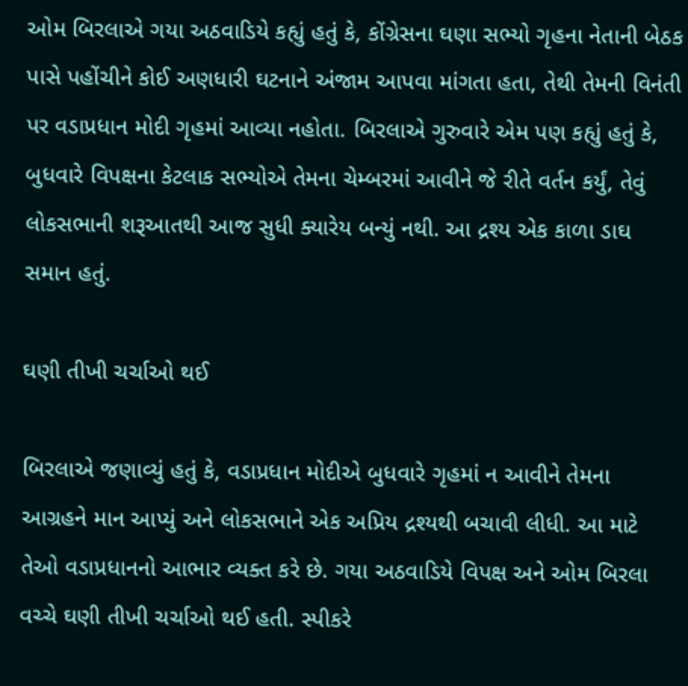ઓમ બિરલાએ ગયા અઠવાડિયે કહ્યું હતું કે, કોંગ્રેસના ઘણા સભ્યો ગૃહના નેતાની બેઠક પાસે પહોંચીને કોઈ અણધારી ઘટનાને અંજામ આપવા માંગતા હતા, તેથી તેમની વિનંતી પર વડાપ્રધાન મોદી ગૃહમાં આવ્યા નહોતા. બિરલાએ ગુરુવારે એમ પણ કહ્યું હતું કે, બુધવારે વિપક્ષના કેટલાક સભ્યોએ તેમના ચેમ્બરમાં આવીને જે રીતે વર્તન કર્યું, તેવું લોકસભાની શરૂઆતથી આજ સુધી ક્યારેય બન્યું નથી. આ દ્રશ્ય એક કાળા ડાઘ સમાન હતું.

ઘણી તીખી ચર્ચાઓ થઈ

બિરલાએ જણાવ્યું હતું કે, વડાપ્રધાન મોદીએ બુધવારે ગૃહમાં ન આવીને તેમના આગ્રહને માન આપ્યું અને લોકસભાને એક અપ્રિય દ્રશ્યથી બચાવી લીધી. આ માટે તેઓ વડાપ્રધાનનો આભાર વ્યક્ત કરે છે. ગયા અઠવાડિયે વિપક્ષ અને ઓમ બિરલા વચ્ચે ઘણી તીખી ચર્ચાઓ થઈ હતી. સ્પીકરે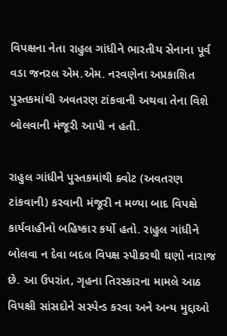વિપક્ષના નેતા રાહુલ ગાંધીને ભારતીય સેનાના પૂર્વ વડા જનરલ એમ.એમ. નરવણેના અપ્રકાશિત પુસ્તકમાંથી અવતરણ ટાંકવાની અથવા તેના વિશે બોલવાની મંજૂરી આપી ન હતી.

રાહુલ ગાંધીને પુસ્તકમાંથી ક્વોટ (અવતરણ ટાંકવાની) કરવાની મંજૂરી ન મળ્યા બાદ વિપક્ષે કાર્યવાહીનો બહિષ્કાર કર્યો હતો. રાહુલ ગાંધીને બોલવા ન દેવા બદલ વિપક્ષ સ્પીકરથી ઘણો નારાજ છે. આ ઉપરાંત, ગૃહના તિરસ્કારના મામલે આઠ વિપક્ષી સાંસદોને સસ્પેન્ડ કરવા અને અન્ય મુદ્દાઓ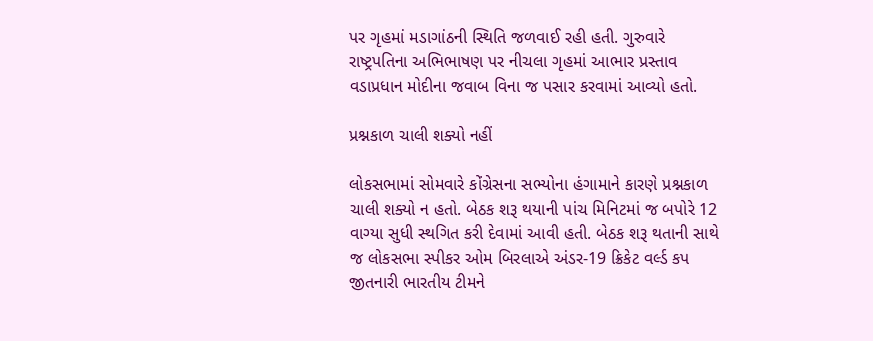પર ગૃહમાં મડાગાંઠની સ્થિતિ જળવાઈ રહી હતી. ગુરુવારે રાષ્ટ્રપતિના અભિભાષણ પર નીચલા ગૃહમાં આભાર પ્રસ્તાવ વડાપ્રધાન મોદીના જવાબ વિના જ પસાર કરવામાં આવ્યો હતો.

પ્રશ્નકાળ ચાલી શક્યો નહીં

લોકસભામાં સોમવારે કોંગ્રેસના સભ્યોના હંગામાને કારણે પ્રશ્નકાળ ચાલી શક્યો ન હતો. બેઠક શરૂ થયાની પાંચ મિનિટમાં જ બપોરે 12 વાગ્યા સુધી સ્થગિત કરી દેવામાં આવી હતી. બેઠક શરૂ થતાની સાથે જ લોકસભા સ્પીકર ઓમ બિરલાએ અંડર-19 ક્રિકેટ વર્લ્ડ કપ જીતનારી ભારતીય ટીમને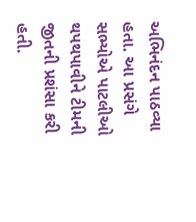અભિનંદન પાઠવ્યા હતા. આ પ્રસંગે સભ્યોએ પાટલીઓ થપથપાવીને ટીમની જીતની પ્રશંસા કરી હતી.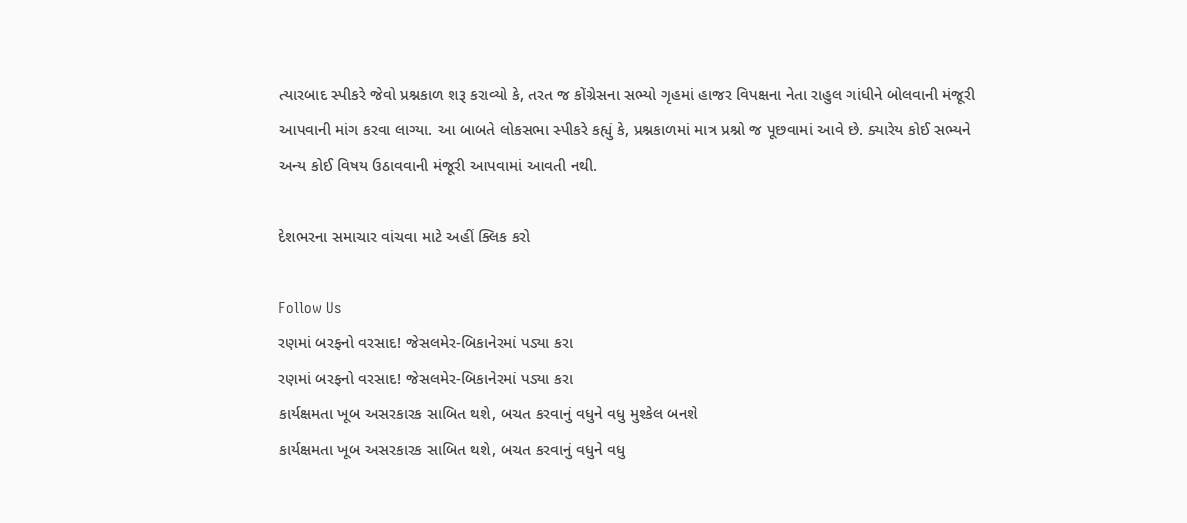ત્યારબાદ સ્પીકરે જેવો પ્રશ્નકાળ શરૂ કરાવ્યો કે, તરત જ કોંગ્રેસના સભ્યો ગૃહમાં હાજર વિપક્ષના નેતા રાહુલ ગાંધીને બોલવાની મંજૂરી આપવાની માંગ કરવા લાગ્યા. આ બાબતે લોકસભા સ્પીકરે કહ્યું કે, પ્રશ્નકાળમાં માત્ર પ્રશ્નો જ પૂછવામાં આવે છે. ક્યારેય કોઈ સભ્યને અન્ય કોઈ વિષય ઉઠાવવાની મંજૂરી આપવામાં આવતી નથી.

દેશભરના સમાચાર વાંચવા માટે અહીં ક્લિક કરો

Follow Us
રણમાં બરફનો વરસાદ! જેસલમેર-બિકાનેરમાં પડ્યા કરા
રણમાં બરફનો વરસાદ! જેસલમેર-બિકાનેરમાં પડ્યા કરા
કાર્યક્ષમતા ખૂબ અસરકારક સાબિત થશે, બચત કરવાનું વધુને વધુ મુશ્કેલ બનશે
કાર્યક્ષમતા ખૂબ અસરકારક સાબિત થશે, બચત કરવાનું વધુને વધુ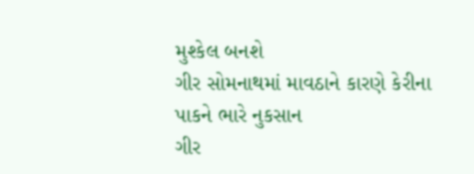મુશ્કેલ બનશે
ગીર સોમનાથમાં માવઠાને કારણે કેરીના પાકને ભારે નુકસાન
ગીર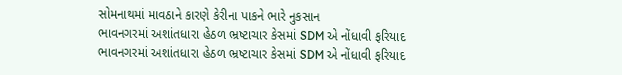સોમનાથમાં માવઠાને કારણે કેરીના પાકને ભારે નુકસાન
ભાવનગરમાં અશાંતધારા હેઠળ ભ્રષ્ટાચાર કેસમાં SDM એ નોંધાવી ફરિયાદ
ભાવનગરમાં અશાંતધારા હેઠળ ભ્રષ્ટાચાર કેસમાં SDM એ નોંધાવી ફરિયાદ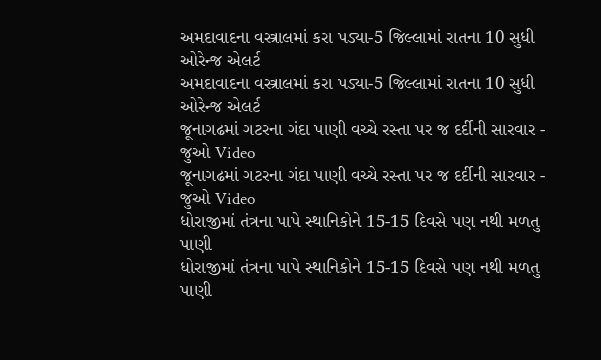અમદાવાદના વસ્ત્રાલમાં કરા પડ્યા-5 જિલ્લામાં રાતના 10 સુધી ઓરેન્જ એલર્ટ
અમદાવાદના વસ્ત્રાલમાં કરા પડ્યા-5 જિલ્લામાં રાતના 10 સુધી ઓરેન્જ એલર્ટ
જૂનાગઢમાં ગટરના ગંદા પાણી વચ્ચે રસ્તા પર જ દર્દીની સારવાર - જુઓ Video
જૂનાગઢમાં ગટરના ગંદા પાણી વચ્ચે રસ્તા પર જ દર્દીની સારવાર - જુઓ Video
ધોરાજીમાં તંત્રના પાપે સ્થાનિકોને 15-15 દિવસે પણ નથી મળતુ પાણી
ધોરાજીમાં તંત્રના પાપે સ્થાનિકોને 15-15 દિવસે પણ નથી મળતુ પાણી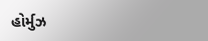હોર્મુઝ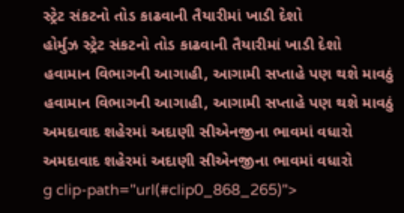સ્ટ્રેટ સંકટનો તોડ કાઢવાની તૈયારીમાં ખાડી દેશો
હોર્મુઝ સ્ટ્રેટ સંકટનો તોડ કાઢવાની તૈયારીમાં ખાડી દેશો
હવામાન વિભાગની આગાહી, આગામી સપ્તાહે પણ થશે માવઠું
હવામાન વિભાગની આગાહી, આગામી સપ્તાહે પણ થશે માવઠું
અમદાવાદ શહેરમાં અદાણી સીએનજીના ભાવમાં વધારો
અમદાવાદ શહેરમાં અદાણી સીએનજીના ભાવમાં વધારો
g clip-path="url(#clip0_868_265)">